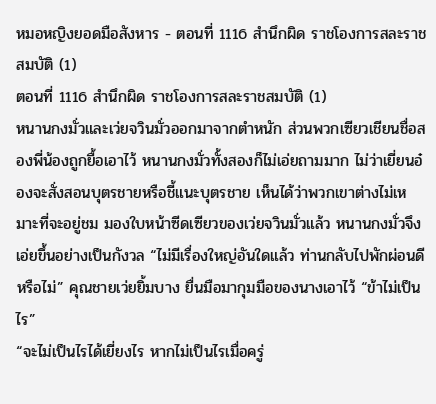หมอหญิงยอดมือสังหาร - ตอนที่ 1116 สำนึกผิด ราชโองการสละราชสมบัติ (1)
ตอนที่ 1116 สำนึกผิด ราชโองการสละราชสมบัติ (1)
หนานกงมั่วและเว่ยจวินมั่วออกมาจากตำหนัก ส่วนพวกเซียวเชียนชื่อสองพี่น้องถูกยื้อเอาไว้ หนานกงมั่วทั้งสองก็ไม่เอ่ยถามมาก ไม่ว่าเยี่ยนอ๋องจะสั่งสอนบุตรชายหรือชี้แนะบุตรชาย เห็นได้ว่าพวกเขาต่างไม่เหมาะที่จะอยู่ชม มองใบหน้าซีดเซียวของเว่ยจวินมั่วแล้ว หนานกงมั่วจึงเอ่ยขึ้นอย่างเป็นกังวล “ไม่มีเรื่องใหญ่อันใดแล้ว ท่านกลับไปพักผ่อนดีหรือไม่” คุณชายเว่ยยิ้มบาง ยื่นมือมากุมมือของนางเอาไว้ “ข้าไม่เป็นไร”
“จะไม่เป็นไรได้เยี่ยงไร หากไม่เป็นไรเมื่อครู่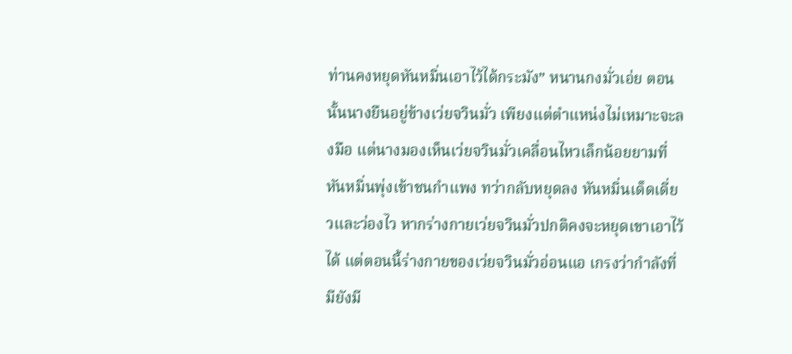ท่านคงหยุดหันหมิ่นเอาไว้ได้กระมัง” หนานกงมั่วเอ่ย ตอนนั้นนางยืนอยู่ข้างเว่ยจวินมั่ว เพียงแต่ตำแหน่งไม่เหมาะจะลงมือ แต่นางมองเห็นเว่ยจวินมั่วเคลื่อนไหวเล็กน้อยยามที่หันหมิ่นพุ่งเข้าชนกำแพง ทว่ากลับหยุดลง หันหมิ่นเด็ดเดี่ยวและว่องไว หากร่างกายเว่ยจวินมั่วปกติคงจะหยุดเขาเอาไว้ได้ แต่ตอนนี้ร่างกายของเว่ยจวินมั่วอ่อนแอ เกรงว่ากำลังที่มียังมี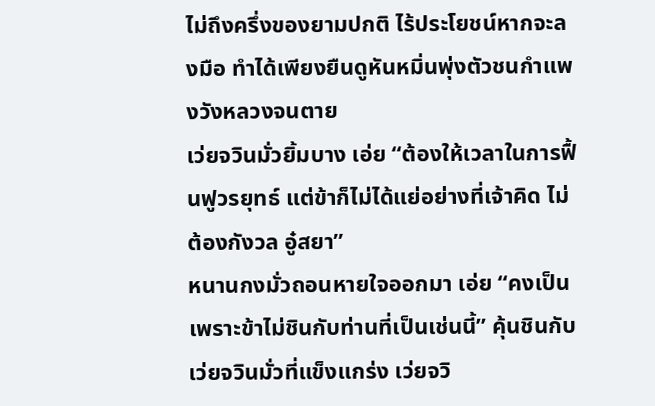ไม่ถึงครึ่งของยามปกติ ไร้ประโยชน์หากจะลงมือ ทำได้เพียงยืนดูหันหมิ่นพุ่งตัวชนกำแพงวังหลวงจนตาย
เว่ยจวินมั่วยิ้มบาง เอ่ย “ต้องให้เวลาในการฟื้นฟูวรยุทธ์ แต่ข้าก็ไม่ได้แย่อย่างที่เจ้าคิด ไม่ต้องกังวล อู๋สยา”
หนานกงมั่วถอนหายใจออกมา เอ่ย “คงเป็นเพราะข้าไม่ชินกับท่านที่เป็นเช่นนี้” คุ้นชินกับเว่ยจวินมั่วที่แข็งแกร่ง เว่ยจวิ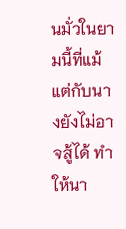นมั่วในยามนี้ที่แม้แต่กับนางยังไม่อาจสู้ได้ ทำให้นา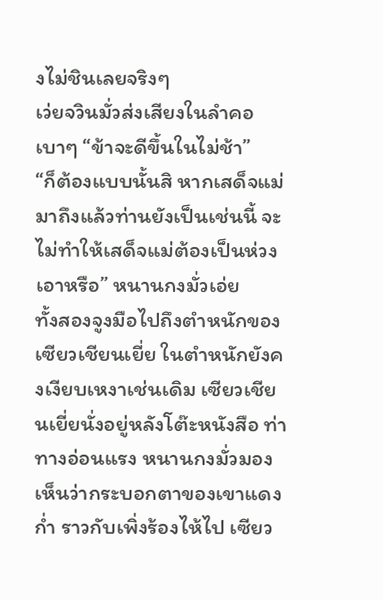งไม่ชินเลยจริงๆ
เว่ยจวินมั่วส่งเสียงในลำคอเบาๆ “ข้าจะดีขึ้นในไม่ช้า”
“ก็ต้องแบบนั้นสิ หากเสด็จแม่มาถึงแล้วท่านยังเป็นเช่นนี้ จะไม่ทำให้เสด็จแม่ต้องเป็นห่วงเอาหรือ” หนานกงมั่วเอ่ย
ทั้งสองจูงมือไปถึงตำหนักของเซียวเชียนเยี่ย ในตำหนักยังคงเงียบเหงาเช่นเดิม เซียวเชียนเยี่ยนั่งอยู่หลังโต๊ะหนังสือ ท่าทางอ่อนแรง หนานกงมั่วมองเห็นว่ากระบอกตาของเขาแดงก่ำ ราวกับเพิ่งร้องไห้ไป เซียว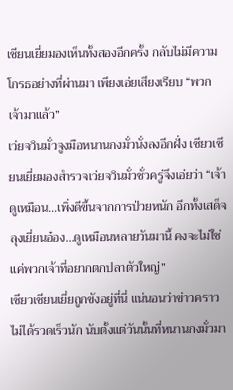เชียนเยี่ยมองเห็นทั้งสองอีกครั้ง กลับไม่มีความโกรธอย่างที่ผ่านมา เพียงเอ่ยเสียงเรียบ “พวกเจ้ามาแล้ว”
เว่ยจวินมั่วจูงมือหนานกงมั่วนั่งลงอีกฝั่ง เซียวเชียนเยี่ยมองสำรวจเว่ยจวินมั่วชั่วครู่จึงเอ่ยว่า “เจ้าดูเหมือน…เพิ่งดีขึ้นจากการป่วยหนัก อีกทั้งเสด็จลุงเยี่ยนอ๋อง…ดูเหมือนหลายวันมานี้ คงจะไม่ใช่แค่พวกเจ้าที่อยากตกปลาตัวใหญ่”
เซียวเชียนเยี่ยถูกขังอยู่ที่นี่ แน่นอนว่าข่าวคราวไม่ได้รวดเร็วนัก นับตั้งแต่วันนั้นที่หนานกงมั่วมา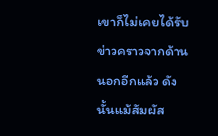เขาก็ไม่เคยได้รับข่าวคราวจากด้านนอกอีกแล้ว ดังนั้นแม้สัมผัส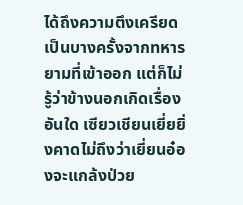ได้ถึงความตึงเครียดเป็นบางครั้งจากทหารยามที่เข้าออก แต่ก็ไม่รู้ว่าข้างนอกเกิดเรื่องอันใด เซียวเชียนเยี่ยยิ่งคาดไม่ถึงว่าเยี่ยนอ๋องจะแกล้งป่วย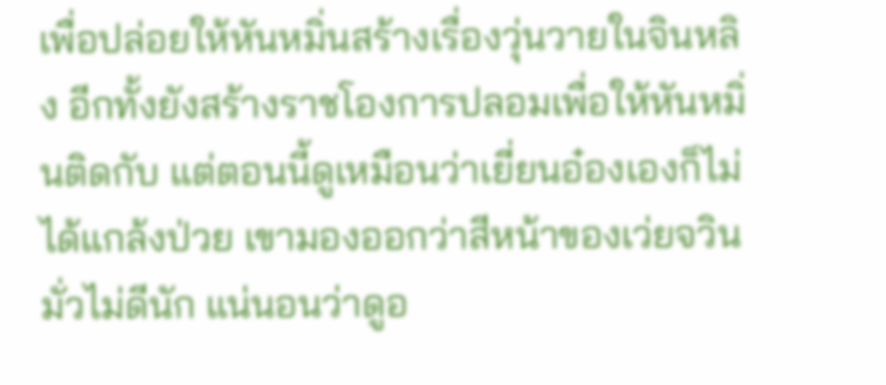เพื่อปล่อยให้หันหมิ่นสร้างเรื่องวุ่นวายในจินหลิง อีกทั้งยังสร้างราชโองการปลอมเพื่อให้หันหมิ่นติดกับ แต่ตอนนี้ดูเหมือนว่าเยี่ยนอ๋องเองก็ไม่ได้แกล้งป่วย เขามองออกว่าสีหน้าของเว่ยจวินมั่วไม่ดีนัก แน่นอนว่าดูอ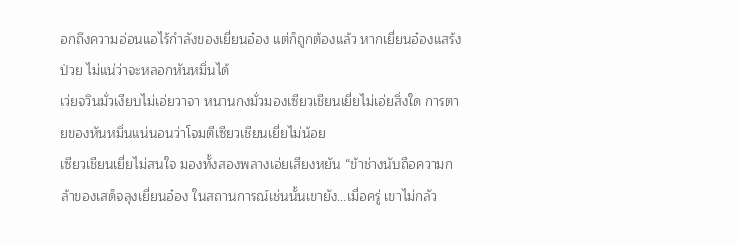อกถึงความอ่อนแอไร้กำลังของเยี่ยนอ๋อง แต่ก็ถูกต้องแล้ว หากเยี่ยนอ๋องแสร้งป่วย ไม่แน่ว่าจะหลอกหันหมิ่นได้
เว่ยจวินมั่วเงียบไม่เอ่ยวาจา หนานกงมั่วมองเซียวเชียนเยี่ยไม่เอ่ยสิ่งใด การตายของหันหมิ่นแน่นอนว่าโจมตีเซียวเชียนเยี่ยไม่น้อย
เซียวเชียนเยี่ยไม่สนใจ มองทั้งสองพลางเอ่ยเสียงหยัน “ข้าช่างนับถือความกล้าของเสด็จลุงเยี่ยนอ๋อง ในสถานการณ์เช่นนั้นเขายัง…เมื่อครู่ เขาไม่กลัว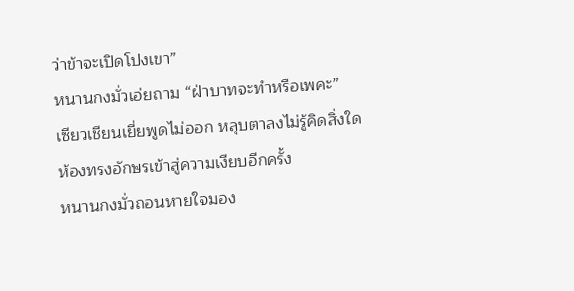ว่าข้าจะเปิดโปงเขา”
หนานกงมั่วเอ่ยถาม “ฝ่าบาทจะทำหรือเพคะ”
เซียวเชียนเยี่ยพูดไม่ออก หลุบตาลงไม่รู้คิดสิ่งใด ห้องทรงอักษรเข้าสู่ความเงียบอีกครั้ง
หนานกงมั่วถอนหายใจมอง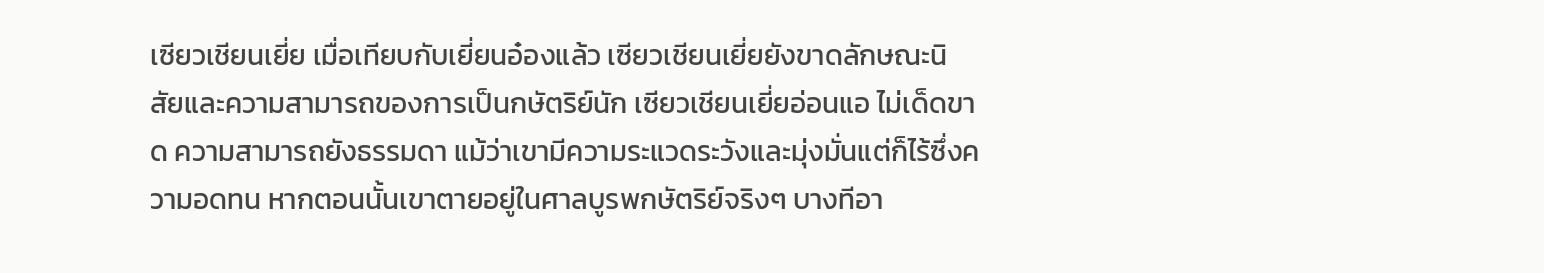เซียวเชียนเยี่ย เมื่อเทียบกับเยี่ยนอ๋องแล้ว เซียวเชียนเยี่ยยังขาดลักษณะนิสัยและความสามารถของการเป็นกษัตริย์นัก เซียวเชียนเยี่ยอ่อนแอ ไม่เด็ดขาด ความสามารถยังธรรมดา แม้ว่าเขามีความระแวดระวังและมุ่งมั่นแต่ก็ไร้ซึ่งความอดทน หากตอนนั้นเขาตายอยู่ในศาลบูรพกษัตริย์จริงๆ บางทีอา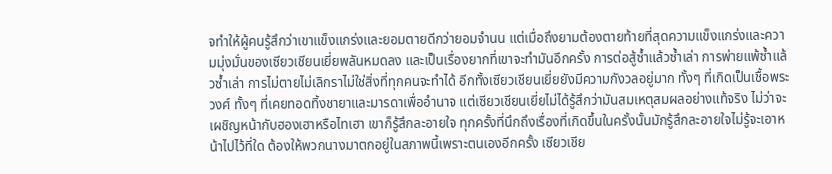จทำให้ผู้คนรู้สึกว่าเขาแข็งแกร่งและยอมตายดีกว่ายอมจำนน แต่เมื่อถึงยามต้องตายท้ายที่สุดความแข็งแกร่งและความมุ่งมั่นของเซียวเชียนเยี่ยพลันหมดลง และเป็นเรื่องยากที่เขาจะทำมันอีกครั้ง การต่อสู้ซ้ำแล้วซ้ำเล่า การพ่ายแพ้ซ้ำแล้วซ้ำเล่า การไม่ตายไม่เลิกราไม่ใช่สิ่งที่ทุกคนจะทำได้ อีกทั้งเซียวเชียนเยี่ยยังมีความกังวลอยู่มาก ทั้งๆ ที่เกิดเป็นเชื้อพระวงศ์ ทั้งๆ ที่เคยทอดทิ้งชายาและมารดาเพื่ออำนาจ แต่เซียวเชียนเยี่ยไม่ได้รู้สึกว่ามันสมเหตุสมผลอย่างแท้จริง ไม่ว่าจะเผชิญหน้ากับฮองเฮาหรือไทเฮา เขาก็รู้สึกละอายใจ ทุกครั้งที่นึกถึงเรื่องที่เกิดขึ้นในครั้งนั้นมักรู้สึกละอายใจไม่รู้จะเอาหน้าไปไว้ที่ใด ต้องให้พวกนางมาตกอยู่ในสภาพนี้เพราะตนเองอีกครั้ง เซียวเชีย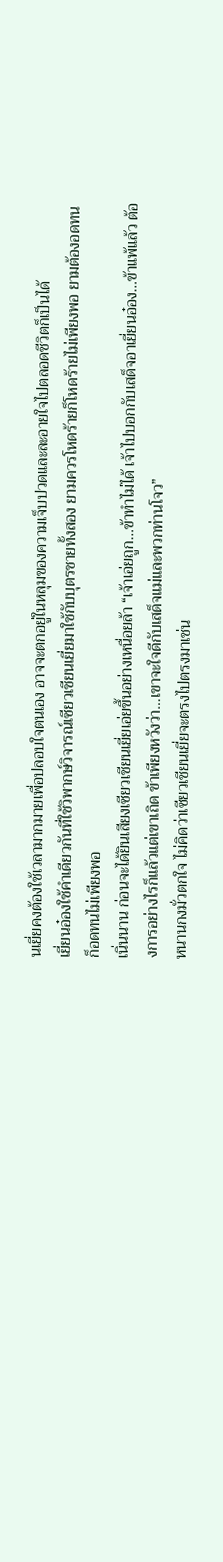นเยี่ยคงต้องใช้เวลามากมายเพื่อปลอบใจตนเอง อาจจะตกอยู่ในหลุมของความเจ็บปวดและละอายใจไปตลอดชีวิตก็เป็นได้
เยี่ยนอ๋องใช้คำเดียวกันที่ใช้วิพากษ์วิจารณ์เซียวเชียนเยี่ยมาใช้กับบุตรชายทั้งสอง ยามควรโหดร้ายก็โหดร้ายไม่เพียงพอ ยามต้องอดทนก็อดทนไม่เพียงพอ
เนิ่นนาน ก่อนจะได้ยินเสียงเซียวเชียนเยี่ยเอ่ยขึ้นอย่างเหนื่อยล้า “เจ้าเอ่ยถูก…ข้าทำไม่ได้ เจ้าไปบอกกับเสด็จอาเยี่ยนอ๋อง…ข้าแพ้แล้ว ต้องการอย่างไรก็แล้วแต่เขาเถิด ข้าเพียงหวังว่า…เขาจะใจดีกับเสด็จแม่และพวกท่านโจว”
หนานกงมั่วตกใจ ไม่คิดว่าเซียวเชียนเยี่ยจะตรงไปตรงมาเช่น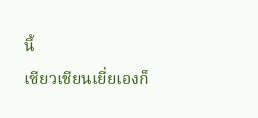นี้
เซียวเชียนเยี่ยเองก็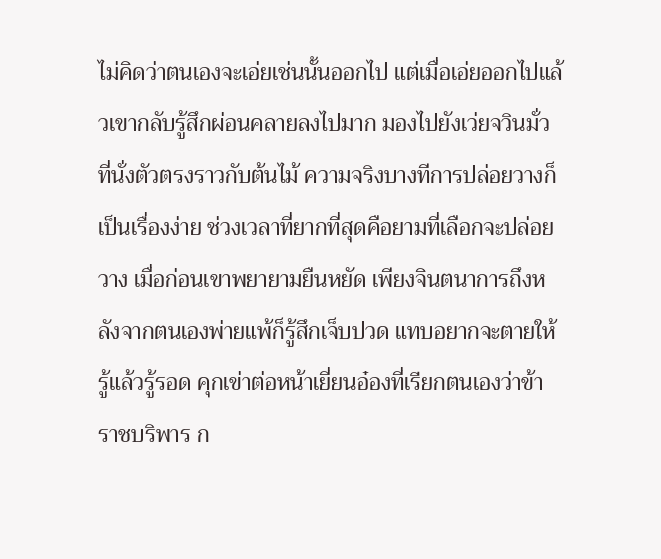ไม่คิดว่าตนเองจะเอ่ยเช่นนั้นออกไป แต่เมื่อเอ่ยออกไปแล้วเขากลับรู้สึกผ่อนคลายลงไปมาก มองไปยังเว่ยจวินมั่วที่นั่งตัวตรงราวกับต้นไม้ ความจริงบางทีการปล่อยวางก็เป็นเรื่องง่าย ช่วงเวลาที่ยากที่สุดคือยามที่เลือกจะปล่อยวาง เมื่อก่อนเขาพยายามยืนหยัด เพียงจินตนาการถึงหลังจากตนเองพ่ายแพ้ก็รู้สึกเจ็บปวด แทบอยากจะตายให้รู้แล้วรู้รอด คุกเข่าต่อหน้าเยี่ยนอ๋องที่เรียกตนเองว่าข้าราชบริพาร ก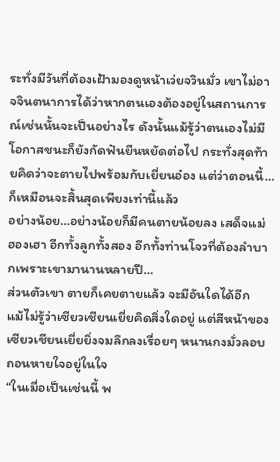ระทั่งมีวันที่ต้องเฝ้ามองดูหน้าเว่ยจวินมั่ว เขาไม่อาจจินตนาการได้ว่าหากตนเองต้องอยู่ในสถานการณ์เช่นนั้นจะเป็นอย่างไร ดังนั้นแม้รู้ว่าตนเองไม่มีโอกาสชนะก็ยังกัดฟันยืนหยัดต่อไป กระทั่งสุดท้ายคิดว่าจะตายไปพร้อมกับเยี่ยนอ๋อง แต่ว่าตอนนี้…ก็เหมือนจะสิ้นสุดเพียงเท่านี้แล้ว
อย่างน้อย…อย่างน้อยก็มีคนตายน้อยลง เสด็จแม่ ฮองเฮา อีกทั้งลูกทั้งสอง อีกทั้งท่านโจวที่ต้องลำบากเพราะเขามานานหลายปี…
ส่วนตัวเขา ตายก็เคยตายแล้ว จะมีอันใดได้อีก
แม้ไม่รู้ว่าเซียวเชียนเยี่ยคิดสิ่งใดอยู่ แต่สีหน้าของเซียวเชียนเยี่ยยิ่งจมลึกลงเรื่อยๆ หนานกงมั่วลอบถอนหายใจอยู่ในใจ
“ในเมื่อเป็นเช่นนี้ พ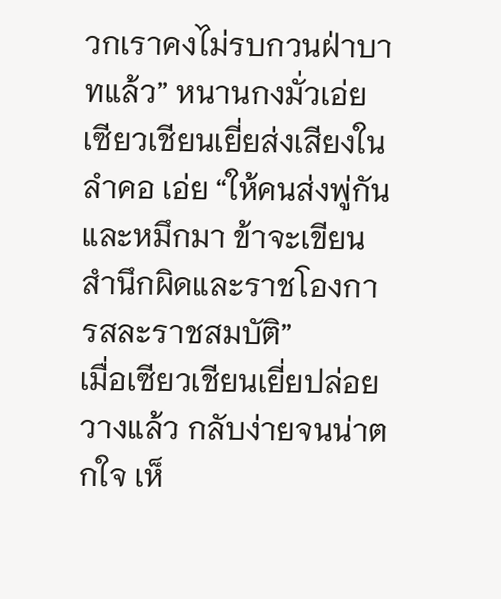วกเราคงไม่รบกวนฝ่าบาทแล้ว” หนานกงมั่วเอ่ย
เซียวเชียนเยี่ยส่งเสียงในลำคอ เอ่ย “ให้คนส่งพู่กันและหมึกมา ข้าจะเขียนสำนึกผิดและราชโองการสละราชสมบัติ”
เมื่อเซียวเชียนเยี่ยปล่อยวางแล้ว กลับง่ายจนน่าตกใจ เห็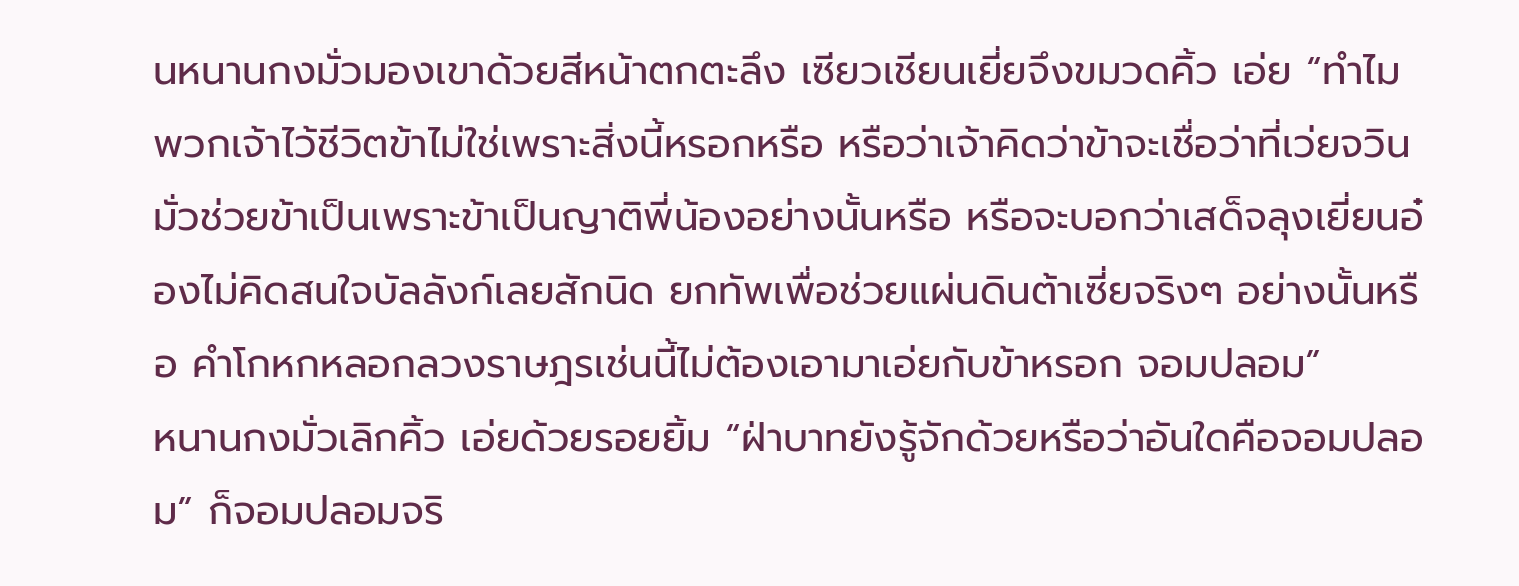นหนานกงมั่วมองเขาด้วยสีหน้าตกตะลึง เซียวเชียนเยี่ยจึงขมวดคิ้ว เอ่ย “ทำไม พวกเจ้าไว้ชีวิตข้าไม่ใช่เพราะสิ่งนี้หรอกหรือ หรือว่าเจ้าคิดว่าข้าจะเชื่อว่าที่เว่ยจวินมั่วช่วยข้าเป็นเพราะข้าเป็นญาติพี่น้องอย่างนั้นหรือ หรือจะบอกว่าเสด็จลุงเยี่ยนอ๋องไม่คิดสนใจบัลลังก์เลยสักนิด ยกทัพเพื่อช่วยแผ่นดินต้าเซี่ยจริงๆ อย่างนั้นหรือ คำโกหกหลอกลวงราษฎรเช่นนี้ไม่ต้องเอามาเอ่ยกับข้าหรอก จอมปลอม”
หนานกงมั่วเลิกคิ้ว เอ่ยด้วยรอยยิ้ม “ฝ่าบาทยังรู้จักด้วยหรือว่าอันใดคือจอมปลอม” ก็จอมปลอมจริ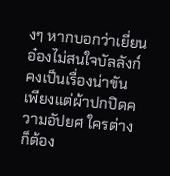งๆ หากบอกว่าเยี่ยนอ๋องไม่สนใจบัลลังก์คงเป็นเรื่องน่าขัน เพียงแต่ผ้าปกปิดความอัปยศ ใครต่างก็ต้อง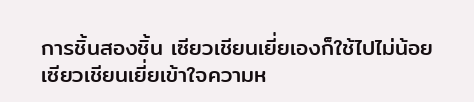การชิ้นสองชิ้น เซียวเชียนเยี่ยเองก็ใช้ไปไม่น้อย
เซียวเชียนเยี่ยเข้าใจความห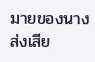มายของนาง ส่งเสีย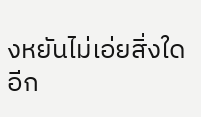งหยันไม่เอ่ยสิ่งใดอีก